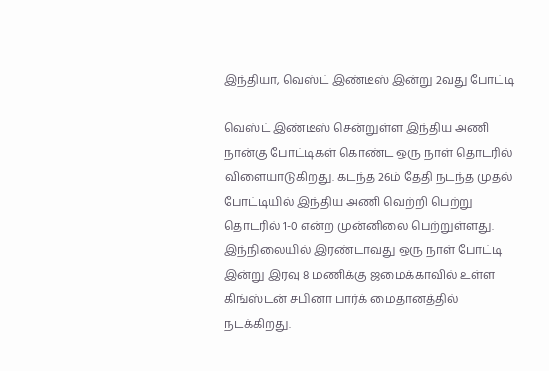இந்தியா, வெஸ்ட் இண்டீஸ் இன்று 2வது போட்டி

வெஸ்ட் இண்டீஸ் சென்றுள்ள இந்திய அணி நான்கு போட்டிகள் கொண்ட ஒரு நாள் தொடரில் விளையாடுகிறது. கடந்த 26ம் தேதி நடந்த முதல் போட்டியில் இந்திய அணி வெற்றி பெற்று தொடரில் 1-0 என்ற முன்னிலை பெற்றுள்ளது.
இந்நிலையில் இரண்டாவது ஒரு நாள் போட்டி இன்று இரவு 8 மணிக்கு ஜமைக்காவில் உள்ள கிங்ஸ்டன் சபினா பார்க் மைதானத்தில் நடக்கிறது.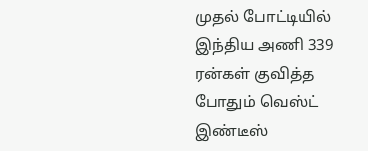முதல் போட்டியில் இந்திய அணி 339 ரன்கள் குவித்த போதும் வெஸ்ட் இண்டீஸ்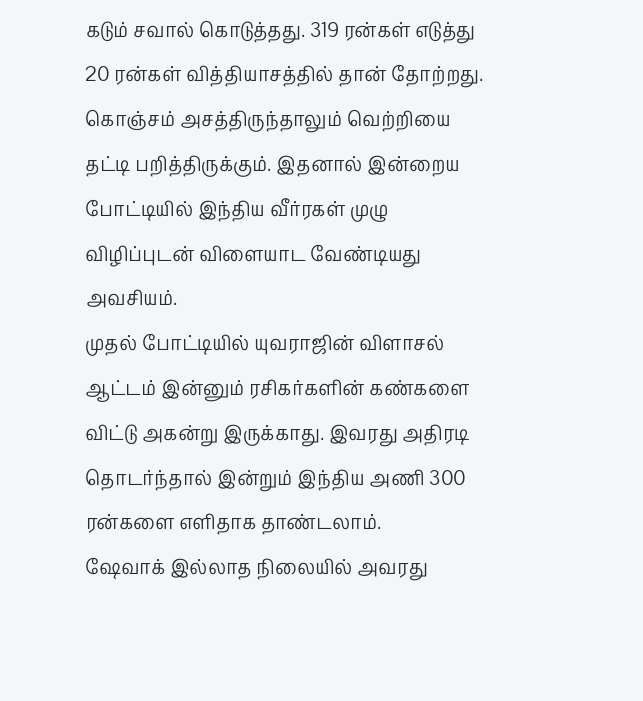கடும் சவால் கொடுத்தது. 319 ரன்கள் எடுத்து 20 ரன்கள் வித்தியாசத்தில் தான் தோற்றது. கொஞ்சம் அசத்திருந்தாலும் வெற்றியை தட்டி பறித்திருக்கும். இதனால் இன்றைய போட்டியில் இந்திய வீர்ரகள் முழு விழிப்புடன் விளையாட வேண்டியது அவசியம்.
முதல் போட்டியில் யுவராஜின் விளாசல் ஆட்டம் இன்னும் ரசிகர்களின் கண்களை விட்டு அகன்று இருக்காது. இவரது அதிரடி தொடர்ந்தால் இன்றும் இந்திய அணி 300 ரன்களை எளிதாக தாண்டலாம்.
ஷேவாக் இல்லாத நிலையில் அவரது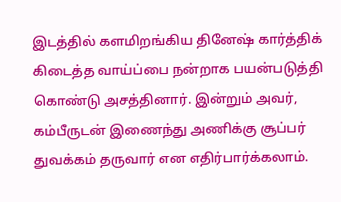இடத்தில் களமிறங்கிய தினேஷ் கார்த்திக் கிடைத்த வாய்ப்பை நன்றாக பயன்படுத்தி கொண்டு அசத்தினார். இன்றும் அவர், கம்பீருடன் இணைந்து அணிக்கு சூப்பர் துவக்கம் தருவார் என எதிர்பார்க்கலாம்.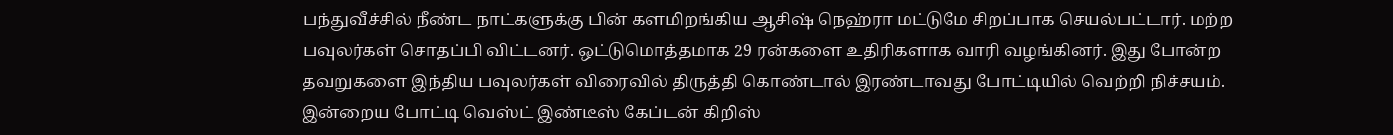பந்துவீச்சில் நீண்ட நாட்களுக்கு பின் களமிறங்கிய ஆசிஷ் நெஹ்ரா மட்டுமே சிறப்பாக செயல்பட்டார். மற்ற பவுலர்கள் சொதப்பி விட்டனர். ஒட்டுமொத்தமாக 29 ரன்களை உதிரிகளாக வாரி வழங்கினர். இது போன்ற தவறுகளை இந்திய பவுலர்கள் விரைவில் திருத்தி கொண்டால் இரண்டாவது போட்டியில் வெற்றி நிச்சயம்.
இன்றைய போட்டி வெஸ்ட் இண்டீஸ் கேப்டன் கிறிஸ்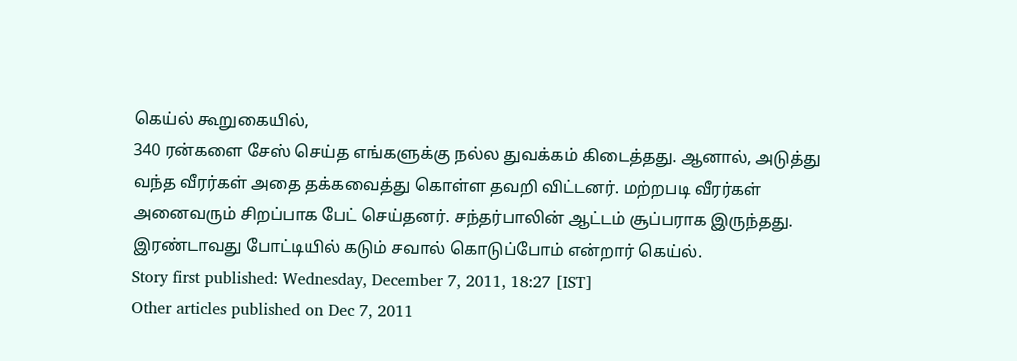கெய்ல் கூறுகையில்,
340 ரன்களை சேஸ் செய்த எங்களுக்கு நல்ல துவக்கம் கிடைத்தது. ஆனால், அடுத்து வந்த வீரர்கள் அதை தக்கவைத்து கொள்ள தவறி விட்டனர். மற்றபடி வீரர்கள் அனைவரும் சிறப்பாக பேட் செய்தனர். சந்தர்பாலின் ஆட்டம் சூப்பராக இருந்தது. இரண்டாவது போட்டியில் கடும் சவால் கொடுப்போம் என்றார் கெய்ல்.
Story first published: Wednesday, December 7, 2011, 18:27 [IST]
Other articles published on Dec 7, 2011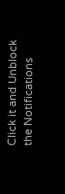Click it and Unblock the Notifications